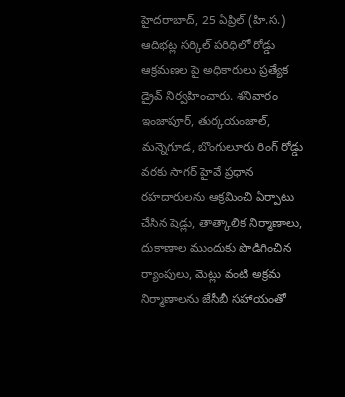హైదరాబాద్, 25 ఏప్రిల్ (హి.స.)
ఆదిభట్ల సర్కిల్ పరిధిలో రోడ్డు ఆక్రమణల పై అధికారులు ప్రత్యేక డ్రైవ్ నిర్వహించారు. శనివారం ఇంజాపూర్, తుర్కయంజాల్, మన్నెగూడ, బొంగులూరు రింగ్ రోడ్డు వరకు సాగర్ హైవే ప్రధాన రహదారులను ఆక్రమించి ఏర్పాటు చేసిన షెడ్లు, తాత్కాలిక నిర్మాణాలు, దుకాణాల ముందుకు పొడిగించిన ర్యాంపులు, మెట్లు వంటి అక్రమ నిర్మాణాలను జేసీబీ సహాయంతో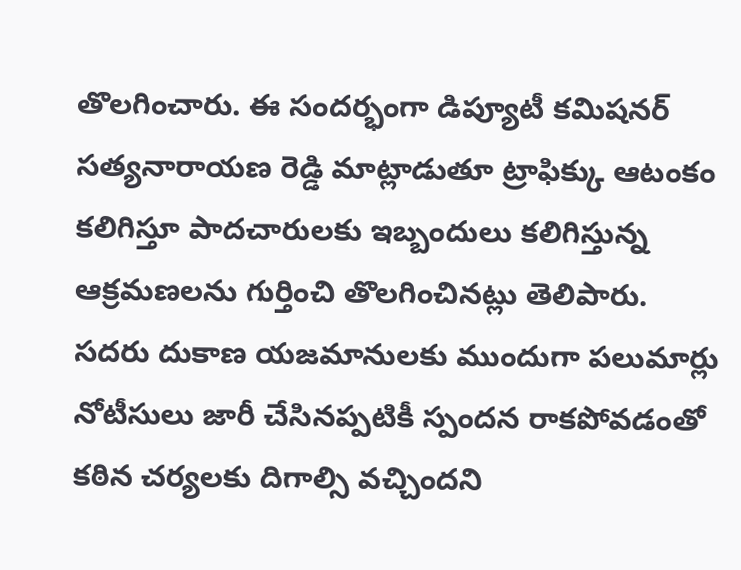తొలగించారు. ఈ సందర్భంగా డిప్యూటీ కమిషనర్ సత్యనారాయణ రెడ్డి మాట్లాడుతూ ట్రాఫిక్కు ఆటంకం కలిగిస్తూ పాదచారులకు ఇబ్బందులు కలిగిస్తున్న ఆక్రమణలను గుర్తించి తొలగించినట్లు తెలిపారు. సదరు దుకాణ యజమానులకు ముందుగా పలుమార్లు నోటీసులు జారీ చేసినప్పటికీ స్పందన రాకపోవడంతో కఠిన చర్యలకు దిగాల్సి వచ్చిందని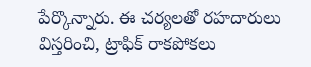పేర్కొన్నారు. ఈ చర్యలతో రహదారులు విస్తరించి, ట్రాఫిక్ రాకపోకలు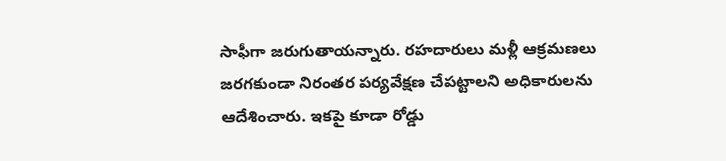సాఫీగా జరుగుతాయన్నారు. రహదారులు మళ్లీ ఆక్రమణలు జరగకుండా నిరంతర పర్యవేక్షణ చేపట్టాలని అధికారులను ఆదేశించారు. ఇకపై కూడా రోడ్డు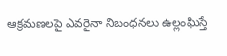ఆక్రమణలపై ఎవరైనా నిబంధనలు ఉల్లంఘిస్తే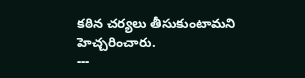కఠిన చర్యలు తీసుకుంటామని హెచ్చరించారు.
---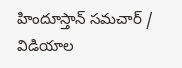హిందూస్తాన్ సమచార్ / విడియాల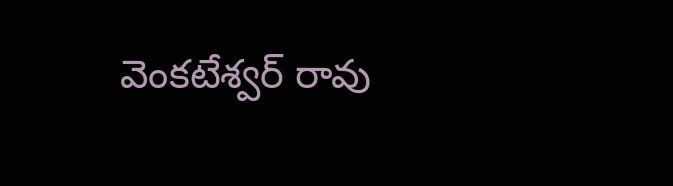వెంకటేశ్వర్ రావు